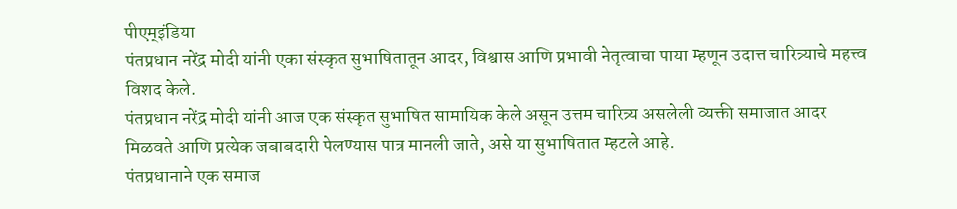पीएम्इंडिया
पंतप्रधान नरेंद्र मोदी यांनी एका संस्कृत सुभाषितातून आदर, विश्वास आणि प्रभावी नेतृत्वाचा पाया म्हणून उदात्त चारित्र्याचे महत्त्व विशद केले.
पंतप्रधान नरेंद्र मोदी यांनी आज एक संस्कृत सुभाषित सामायिक केले असून उत्तम चारित्र्य असलेली व्यक्ती समाजात आदर मिळवते आणि प्रत्येक जबाबदारी पेलण्यास पात्र मानली जाते, असे या सुभाषितात म्हटले आहे.
पंतप्रधानाने एक समाज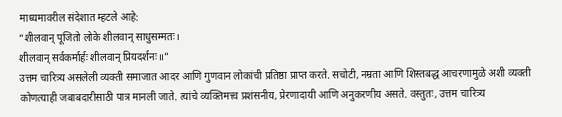माध्यमावरील संदेशात म्हटले आहे:
“शीलवान् पूजितो लोके शीलवान् साधुसम्मतः।
शीलवान् सर्वकर्मार्हः शीलवान् प्रियदर्शनः॥”
उत्तम चारित्र्य असलेली व्यक्ती समाजात आदर आणि गुणवान लोकांची प्रतिष्ठा प्राप्त करते. सचोटी, नम्रता आणि शिस्तबद्ध आचरणामुळे अशी व्यक्ती कोणत्याही जबाबदारीसाठी पात्र मानली जाते. त्यांचे व्यक्तिमत्त्व प्रशंसनीय, प्रेरणादायी आणि अनुकरणीय असते. वस्तुतः, उत्तम चारित्र्य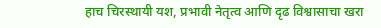हाच चिरस्थायी यश, प्रभावी नेतृत्व आणि दृढ विश्वासाचा खरा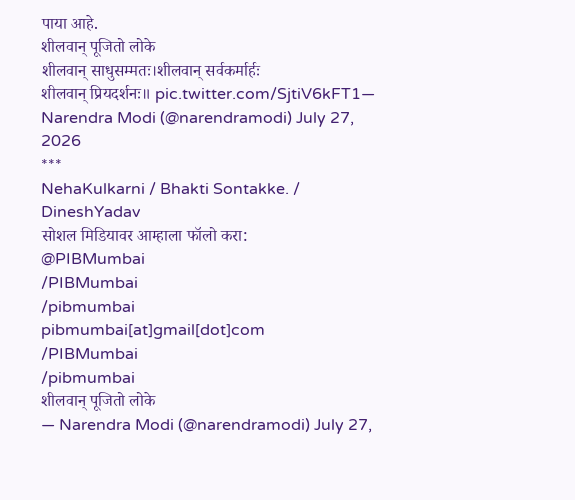पाया आहे.
शीलवान् पूजितो लोके
शीलवान् साधुसम्मतः।शीलवान् सर्वकर्मार्हः
शीलवान् प्रियदर्शनः॥ pic.twitter.com/SjtiV6kFT1— Narendra Modi (@narendramodi) July 27, 2026
***
NehaKulkarni / Bhakti Sontakke. / DineshYadav
सोशल मिडियावर आम्हाला फॉलो करा:
@PIBMumbai
/PIBMumbai
/pibmumbai
pibmumbai[at]gmail[dot]com
/PIBMumbai
/pibmumbai
शीलवान् पूजितो लोके
— Narendra Modi (@narendramodi) July 27,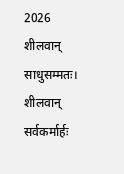2026
शीलवान् साधुसम्मतः।
शीलवान् सर्वकर्मार्हः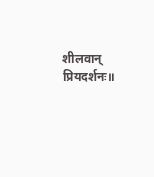शीलवान् प्रियदर्शनः॥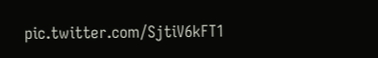pic.twitter.com/SjtiV6kFT1